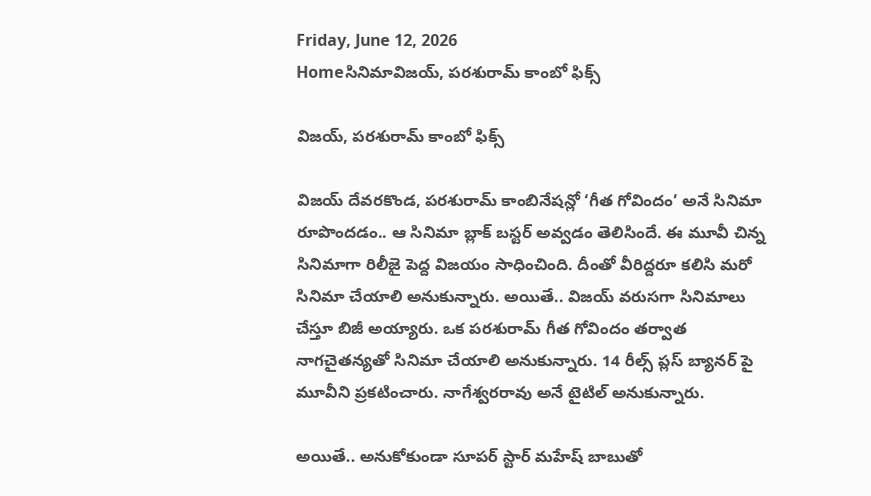Friday, June 12, 2026
Homeసినిమావిజయ్, పరశురామ్ కాంబో ఫిక్స్

విజయ్, పరశురామ్ కాంబో ఫిక్స్

విజయ్ దేవరకొండ, పరశురామ్ కాంబినేషన్లో ‘గీత గోవిందం’ అనే సినిమా రూపొందడం.. ఆ సినిమా బ్లాక్ బస్టర్ అవ్వడం తెలిసిందే. ఈ మూవీ చిన్న సినిమాగా రిలీజై పెద్ద విజయం సాధించింది. దీంతో వీరిద్దరూ కలిసి మరో సినిమా చేయాలి అనుకున్నారు. అయితే.. విజయ్ వరుసగా సినిమాలు చేస్తూ బిజీ అయ్యారు. ఒక పరశురామ్ గీత గోవిందం తర్వాత నాగచైతన్యతో సినిమా చేయాలి అనుకున్నారు. 14 రీల్స్ ప్లస్ బ్యానర్ పై మూవీని ప్రకటించారు. నాగేశ్వరరావు అనే టైటిల్ అనుకున్నారు.

అయితే.. అనుకోకుండా సూపర్ స్టార్ మహేష్‌ బాబుతో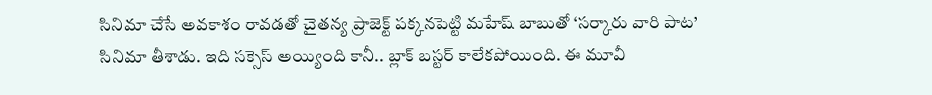సినిమా చేసే అవకాశం రావడతో చైతన్య ప్రాజెక్ట్ పక్కనపెట్టి మహేష్‌ బాబుతో ‘సర్కారు వారి పాట’ సినిమా తీశాడు. ఇది సక్సెస్ అయ్యింది కానీ.. బ్లాక్ బస్టర్ కాలేకపోయింది. ఈ మూవీ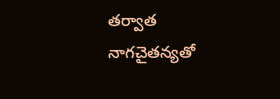తర్వాత నాగచైతన్యతో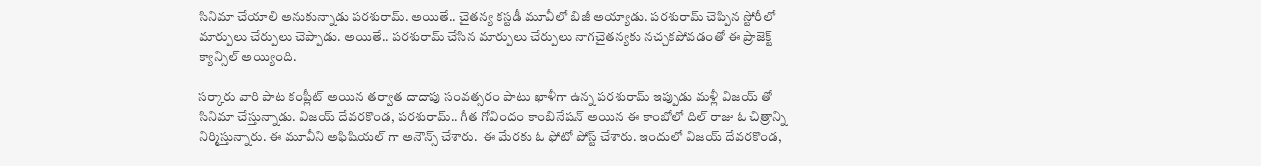సినిమా చేయాలి అనుకున్నాడు పరశురామ్. అయితే.. చైతన్య కస్టడీ మూవీలో బిజీ అయ్యాడు. పరశురామ్ చెప్పిన స్టోరీలో మార్పులు చేర్పులు చెప్పాడు. అయితే.. పరశురామ్ చేసిన మార్పులు చేర్పులు నాగచైతన్యకు నచ్చకపోవడంతో ఈ ప్రాజెక్ట్ క్యాన్సిల్ అయ్యింది.

సర్కారు వారి పాట కంప్లీట్ అయిన తర్వాత దాదాపు సంవత్సరం పాటు ఖాళీగా ఉన్న పరశురామ్ ఇప్పుడు మళ్లీ విజయ్ తో సినిమా చేస్తున్నాడు. విజయ్ దేవరకొండ, పరశురామ్.. గీత గోవిందం కాంబినేషన్ అయిన ఈ కాంబోలో దిల్ రాజు ఓ చిత్రాన్ని నిర్మిస్తున్నారు. ఈ మూవీని అఫిషియల్ గా అనౌన్స్ చేశారు.  ఈ మేరకు ఓ ఫోటో పోస్ట్ చేశారు. ఇందులో విజయ్ దేవరకొండ,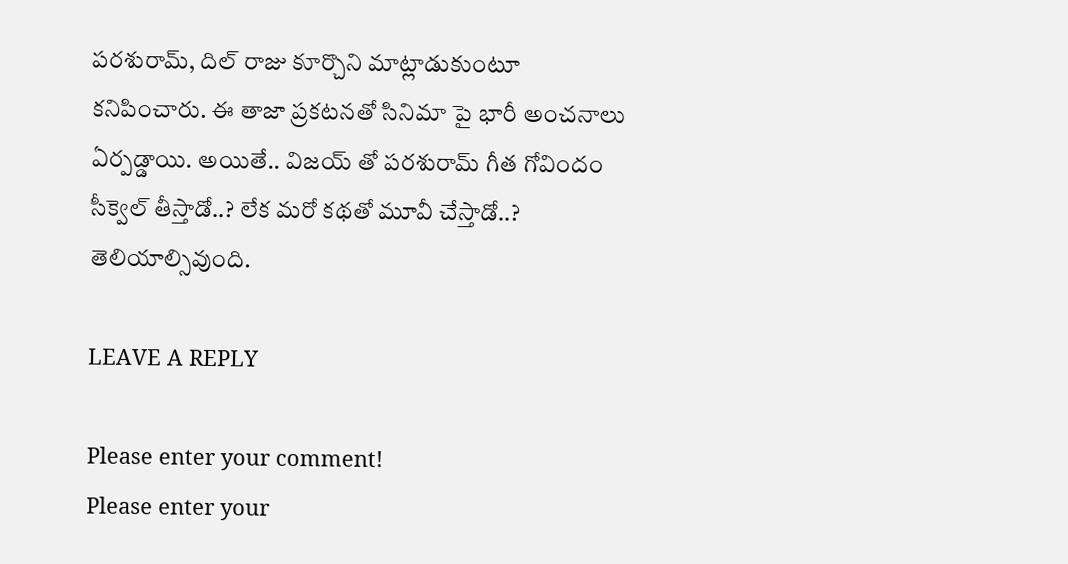పరశురామ్, దిల్ రాజు కూర్చొని మాట్లాడుకుంటూ కనిపించారు. ఈ తాజా ప్రకటనతో సినిమా పై భారీ అంచనాలు ఏర్పడ్డాయి. అయితే.. విజయ్ తో పరశురామ్ గీత గోవిందం సీక్వెల్ తీస్తాడో..? లేక మరో కథతో మూవీ చేస్తాడో..? తెలియాల్సివుంది.

LEAVE A REPLY

Please enter your comment!
Please enter your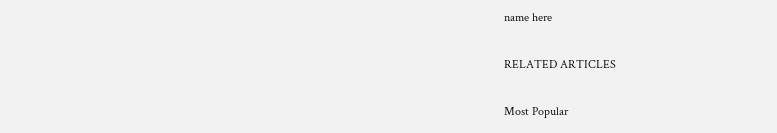name here

RELATED ARTICLES

Most Popular